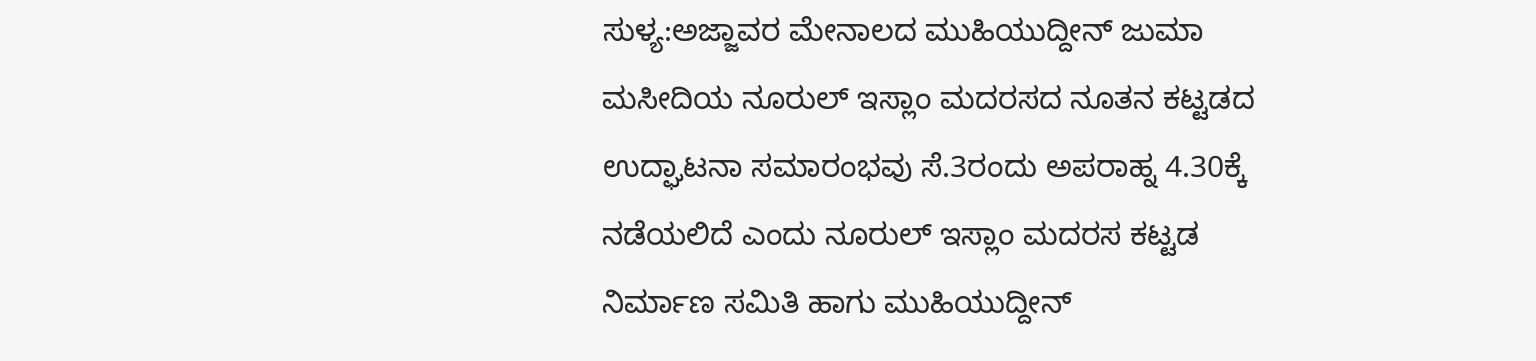ಸುಳ್ಯ:ಅಜ್ಜಾವರ ಮೇನಾಲದ ಮುಹಿಯುದ್ದೀನ್ ಜುಮಾ ಮಸೀದಿಯ ನೂರುಲ್ ಇಸ್ಲಾಂ ಮದರಸದ ನೂತನ ಕಟ್ಟಡದ ಉದ್ಘಾಟನಾ ಸಮಾರಂಭವು ಸೆ.3ರಂದು ಅಪರಾಹ್ನ 4.30ಕ್ಕೆ ನಡೆಯಲಿದೆ ಎಂದು ನೂರುಲ್ ಇಸ್ಲಾಂ ಮದರಸ ಕಟ್ಟಡ ನಿರ್ಮಾಣ ಸಮಿತಿ ಹಾಗು ಮುಹಿಯುದ್ದೀನ್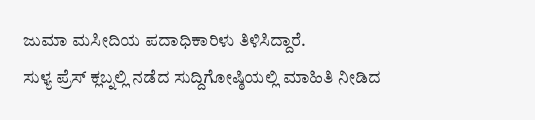ಜುಮಾ ಮಸೀದಿಯ ಪದಾಧಿಕಾರಿಳು ತಿಳಿಸಿದ್ದಾರೆ.
ಸುಳ್ಯ ಪ್ರೆಸ್ ಕ್ಲಬ್ನಲ್ಲಿ ನಡೆದ ಸುದ್ದಿಗೋಷ್ಠಿಯಲ್ಲಿ ಮಾಹಿತಿ ನೀಡಿದ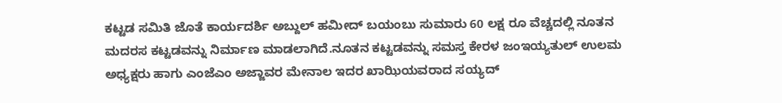ಕಟ್ಟಡ ಸಮಿತಿ ಜೊತೆ ಕಾರ್ಯದರ್ಶಿ ಅಬ್ದುಲ್ ಹಮೀದ್ ಬಯಂಬು ಸುಮಾರು 60 ಲಕ್ಷ ರೂ ವೆಚ್ಚದಲ್ಲಿ ನೂತನ ಮದರಸ ಕಟ್ಟಡವನ್ನು ನಿರ್ಮಾಣ ಮಾಡಲಾಗಿದೆ.ನೂತನ ಕಟ್ಟಡವನ್ನು ಸಮಸ್ತ ಕೇರಳ ಜಂಇಯ್ಯತುಲ್ ಉಲಮ ಅಧ್ಯಕ್ಷರು ಹಾಗು ಎಂಜೆಎಂ ಅಜ್ಜಾವರ ಮೇನಾಲ ಇದರ ಖಾಝಿಯವರಾದ ಸಯ್ಯದ್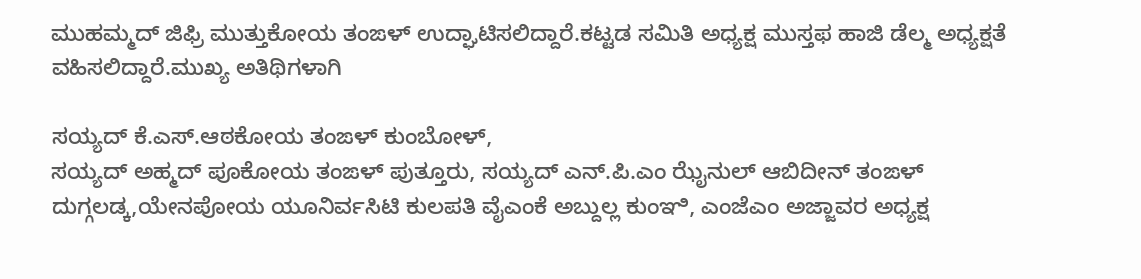ಮುಹಮ್ಮದ್ ಜಿಫ್ರಿ ಮುತ್ತುಕೋಯ ತಂಙಳ್ ಉದ್ಘಾಟಿಸಲಿದ್ದಾರೆ.ಕಟ್ಟಡ ಸಮಿತಿ ಅಧ್ಯಕ್ಷ ಮುಸ್ತಫ ಹಾಜಿ ಡೆಲ್ಮ ಅಧ್ಯಕ್ಷತೆ ವಹಿಸಲಿದ್ದಾರೆ.ಮುಖ್ಯ ಅತಿಥಿಗಳಾಗಿ

ಸಯ್ಯದ್ ಕೆ.ಎಸ್.ಆಠಕೋಯ ತಂಙಳ್ ಕುಂಬೋಳ್,
ಸಯ್ಯದ್ ಅಹ್ಮದ್ ಪೂಕೋಯ ತಂಙಳ್ ಪುತ್ತೂರು, ಸಯ್ಯದ್ ಎನ್.ಪಿ.ಎಂ ಝೈನುಲ್ ಆಬಿದೀನ್ ತಂಙಳ್ ದುಗ್ಗಲಡ್ಕ,ಯೇನಪೋಯ ಯೂನಿರ್ವಸಿಟಿ ಕುಲಪತಿ ವೈಎಂಕೆ ಅಬ್ದುಲ್ಲ ಕುಂಞಿ, ಎಂಜೆಎಂ ಅಜ್ಜಾವರ ಅಧ್ಯಕ್ಷ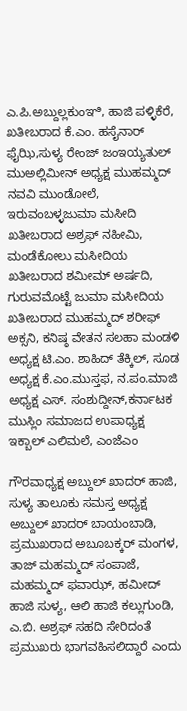ಎ.ಪಿ.ಅಬ್ದುಲ್ಲಕುಂಞಿ, ಹಾಜಿ ಪಳ್ಳಿಕೆರೆ, ಖತೀಬರಾದ ಕೆ.ಎಂ. ಹಸೈನಾರ್ ಫೈಝಿ,ಸುಳ್ಯ ರೇಂಜ್ ಜಂಇಯ್ಯತುಲ್ ಮುಅಲ್ಲಿಮೀನ್ ಅಧ್ಯಕ್ಷ ಮುಹಮ್ಮದ್ ನವವಿ ಮುಂಡೋಲೆ, ಇರುವಂಬಳ್ಳಜುಮಾ ಮಸೀದಿ ಖತೀಬರಾದ ಅಶ್ರಫ್ ನಹೀಮಿ, ಮಂಡೆಕೋಲು ಮಸೀದಿಯ ಖತೀಬರಾದ ಶಮೀಮ್ ಅರ್ಷದಿ, ಗುರುವಮೊಟ್ಟೆ ಜುಮಾ ಮಸೀದಿಯ ಖತೀಬರಾದ ಮುಹಮ್ಮದ್ ಶರೀಫ್ ಅಕ್ಸನಿ, ಕನಿಷ್ಠ ವೇತನ ಸಲಹಾ ಮಂಡಳಿ ಅಧ್ಯಕ್ಷ ಟಿ.ಎಂ. ಶಾಹಿದ್ ತೆಕ್ಕಿಲ್, ಸೂಡ ಅಧ್ಯಕ್ಷ ಕೆ.ಎಂ.ಮುಸ್ತಫ, ನ.ಪಂ.ಮಾಜಿ ಅಧ್ಯಕ್ಷ ಎಸ್. ಸಂಶುದ್ದೀನ್,ಕರ್ನಾಟಕ ಮುಸ್ಲಿಂ ಸಮಾಜದ ಉಪಾಧ್ಯಕ್ಷ ಇಕ್ಬಾಲ್ ಎಲಿಮಲೆ, ಎಂಜೆಎಂ

ಗೌರವಾಧ್ಯಕ್ಷ ಅಬ್ದುಲ್ ಖಾದರ್ ಹಾಜಿ, ಸುಳ್ಯ ತಾಲೂಕು ಸಮಸ್ತ ಅಧ್ಯಕ್ಷ ಅಬ್ದುಲ್ ಖಾದರ್ ಬಾಯಂಬಾಡಿ, ಪ್ರಮುಖರಾದ ಅಬೂಬಕ್ಕರ್ ಮಂಗಳ, ತಾಜ್ ಮಹಮ್ಮದ್ ಸಂಪಾಜೆ, ಮಹಮ್ಮದ್ ಫವಾಝ್, ಹಮೀದ್ ಹಾಜಿ ಸುಳ್ಯ, ಆಲಿ ಹಾಜಿ ಕಲ್ಲುಗುಂಡಿ, ಎ.ಬಿ. ಅಶ್ರಫ್ ಸಹದಿ ಸೇರಿದಂತೆ ಪ್ರಮುಖರು ಭಾಗವಹಿಸಲಿದ್ದಾರೆ ಎಂದು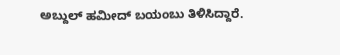ಅಬ್ದುಲ್ ಹಮೀದ್ ಬಯಂಬು ತಿಳಿಸಿದ್ದಾರೆ.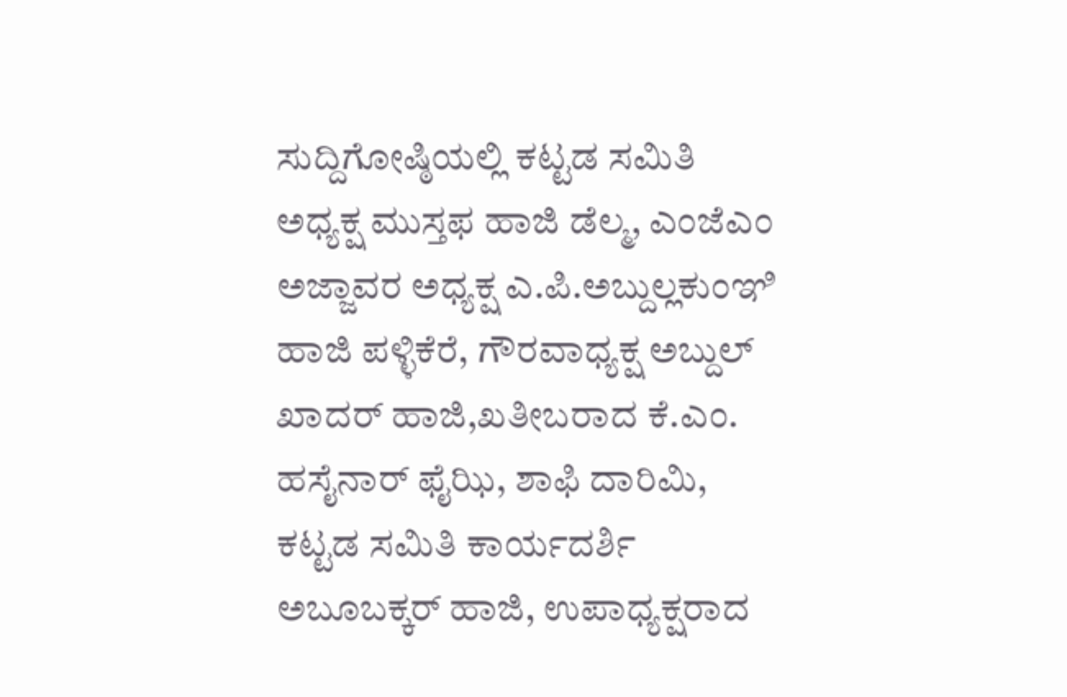ಸುದ್ದಿಗೋಷ್ಠಿಯಲ್ಲಿ ಕಟ್ಟಡ ಸಮಿತಿ ಅಧ್ಯಕ್ಷ ಮುಸ್ತಫ ಹಾಜಿ ಡೆಲ್ಮ, ಎಂಜೆಎಂ ಅಜ್ಜಾವರ ಅಧ್ಯಕ್ಷ ಎ.ಪಿ.ಅಬ್ದುಲ್ಲಕುಂಞಿ ಹಾಜಿ ಪಳ್ಳಿಕೆರೆ, ಗೌರವಾಧ್ಯಕ್ಷ ಅಬ್ದುಲ್ ಖಾದರ್ ಹಾಜಿ,ಖತೀಬರಾದ ಕೆ.ಎಂ. ಹಸೈನಾರ್ ಫೈಝಿ, ಶಾಫಿ ದಾರಿಮಿ, ಕಟ್ಟಡ ಸಮಿತಿ ಕಾರ್ಯದರ್ಶಿ ಅಬೂಬಕ್ಕರ್ ಹಾಜಿ, ಉಪಾಧ್ಯಕ್ಷರಾದ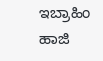ಇಬ್ರಾಹಿಂ ಹಾಜಿ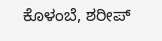ಕೊಳಂಬೆ, ಶರೀಪ್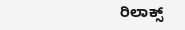ರಿಲಾಕ್ಸ್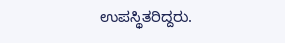ಉಪಸ್ಥಿತರಿದ್ದರು.